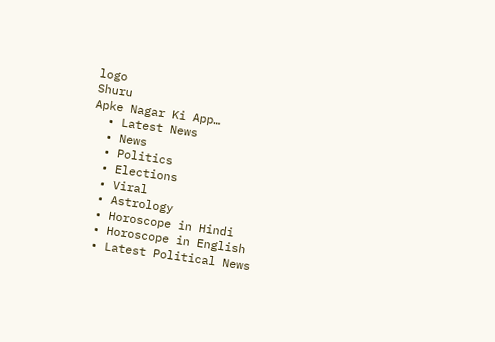logo
Shuru
Apke Nagar Ki App…
  • Latest News
  • News
  • Politics
  • Elections
  • Viral
  • Astrology
  • Horoscope in Hindi
  • Horoscope in English
  • Latest Political News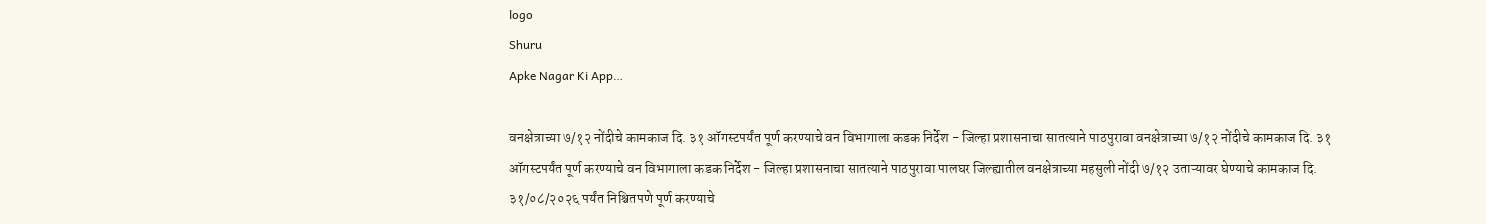logo
Shuru
Apke Nagar Ki App…

वनक्षेत्राच्या ७/१२ नोंदीचे कामकाज दि. ३१ ऑगस्टपर्यंत पूर्ण करण्याचे वन विभागाला कडक निर्देश - जिल्हा प्रशासनाचा सातत्याने पाठपुरावा वनक्षेत्राच्या ७/१२ नोंदीचे कामकाज दि. ३१ ऑगस्टपर्यंत पूर्ण करण्याचे वन विभागाला कडक निर्देश - जिल्हा प्रशासनाचा सातत्याने पाठपुरावा पालघर जिल्ह्यातील वनक्षेत्राच्या महसुली नोंदी ७/१२ उताऱ्यावर घेण्याचे कामकाज दि. ३१/०८/२०२६ पर्यंत निश्चितपणे पूर्ण करण्याचे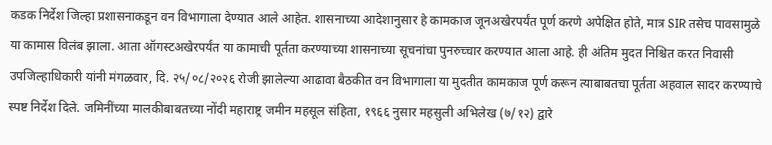कडक निर्देश जिल्हा प्रशासनाकडून वन विभागाला देण्यात आले आहेत. शासनाच्या आदेशानुसार हे कामकाज जूनअखेरपर्यंत पूर्ण करणे अपेक्षित होते, मात्र SIR तसेच पावसामुळे या कामास विलंब झाला. आता ऑगस्टअखेरपर्यंत या कामाची पूर्तता करण्याच्या शासनाच्या सूचनांचा पुनरुच्चार करण्यात आला आहे. ही अंतिम मुदत निश्चित करत निवासी उपजिल्हाधिकारी यांनी मंगळवार, दि. २५/०८/२०२६ रोजी झालेल्या आढावा बैठकीत वन विभागाला या मुदतीत कामकाज पूर्ण करून त्याबाबतचा पूर्तता अहवाल सादर करण्याचे स्पष्ट निर्देश दिले. जमिनींच्या मालकीबाबतच्या नोंदी महाराष्ट्र जमीन महसूल संहिता, १९६६ नुसार महसुली अभिलेख (७/१२) द्वारे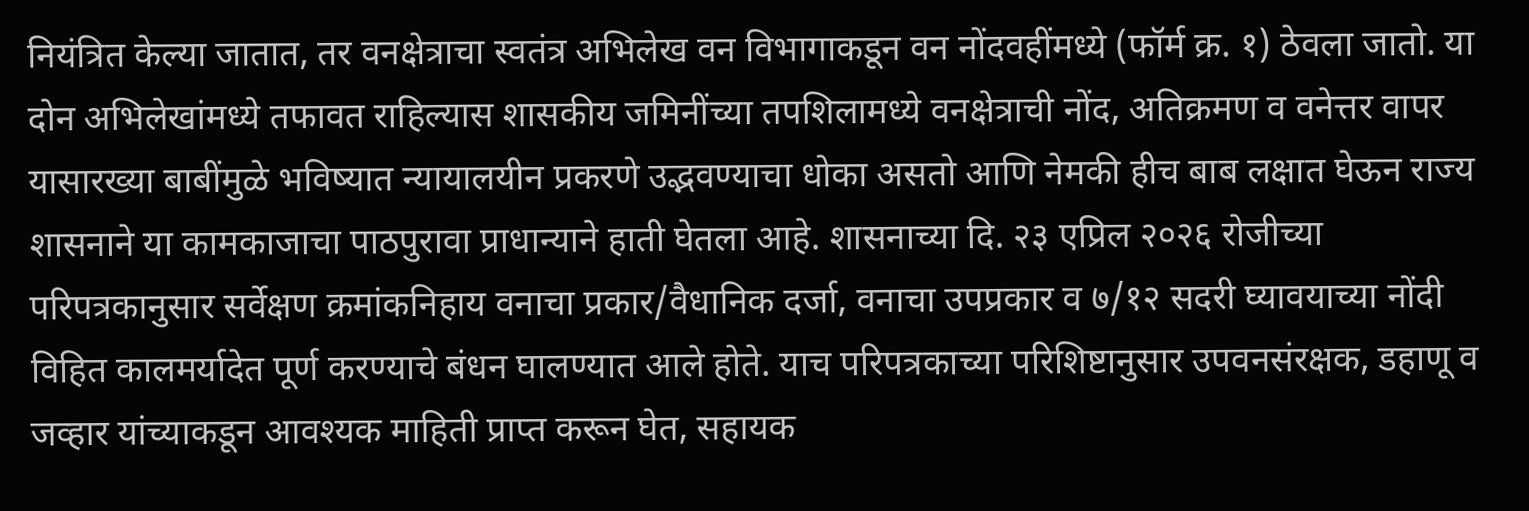नियंत्रित केल्या जातात, तर वनक्षेत्राचा स्वतंत्र अभिलेख वन विभागाकडून वन नोंदवहींमध्ये (फॉर्म क्र. १) ठेवला जातो. या दोन अभिलेखांमध्ये तफावत राहिल्यास शासकीय जमिनींच्या तपशिलामध्ये वनक्षेत्राची नोंद, अतिक्रमण व वनेत्तर वापर यासारख्या बाबींमुळे भविष्यात न्यायालयीन प्रकरणे उद्भवण्याचा धोका असतो आणि नेमकी हीच बाब लक्षात घेऊन राज्य शासनाने या कामकाजाचा पाठपुरावा प्राधान्याने हाती घेतला आहे. शासनाच्या दि. २३ एप्रिल २०२६ रोजीच्या परिपत्रकानुसार सर्वेक्षण क्रमांकनिहाय वनाचा प्रकार/वैधानिक दर्जा, वनाचा उपप्रकार व ७/१२ सदरी घ्यावयाच्या नोंदी विहित कालमर्यादेत पूर्ण करण्याचे बंधन घालण्यात आले होते. याच परिपत्रकाच्या परिशिष्टानुसार उपवनसंरक्षक, डहाणू व जव्हार यांच्याकडून आवश्यक माहिती प्राप्त करून घेत, सहायक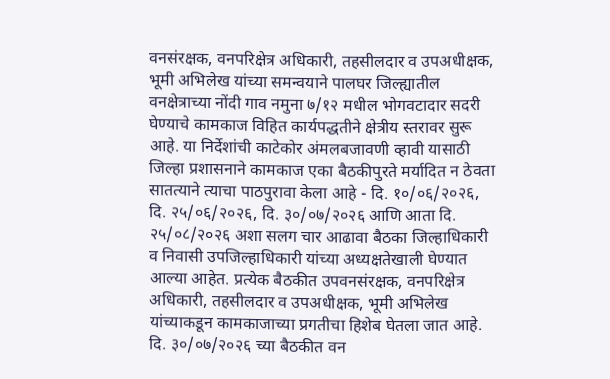वनसंरक्षक, वनपरिक्षेत्र अधिकारी, तहसीलदार व उपअधीक्षक, भूमी अभिलेख यांच्या समन्वयाने पालघर जिल्ह्यातील वनक्षेत्राच्या नोंदी गाव नमुना ७/१२ मधील भोगवटादार सदरी घेण्याचे कामकाज विहित कार्यपद्धतीने क्षेत्रीय स्तरावर सुरू आहे. या निर्देशांची काटेकोर अंमलबजावणी व्हावी यासाठी जिल्हा प्रशासनाने कामकाज एका बैठकीपुरते मर्यादित न ठेवता सातत्याने त्याचा पाठपुरावा केला आहे - दि. १०/०६/२०२६, दि. २५/०६/२०२६, दि. ३०/०७/२०२६ आणि आता दि. २५/०८/२०२६ अशा सलग चार आढावा बैठका जिल्हाधिकारी व निवासी उपजिल्हाधिकारी यांच्या अध्यक्षतेखाली घेण्यात आल्या आहेत. प्रत्येक बैठकीत उपवनसंरक्षक, वनपरिक्षेत्र अधिकारी, तहसीलदार व उपअधीक्षक, भूमी अभिलेख यांच्याकडून कामकाजाच्या प्रगतीचा हिशेब घेतला जात आहे. दि. ३०/०७/२०२६ च्या बैठकीत वन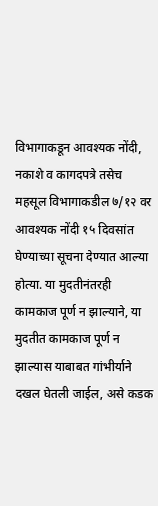विभागाकडून आवश्यक नोंदी, नकाशे व कागदपत्रे तसेच महसूल विभागाकडील ७/१२ वर आवश्यक नोंदी १५ दिवसांत घेण्याच्या सूचना देण्यात आल्या होत्या. या मुदतीनंतरही कामकाज पूर्ण न झाल्याने, या मुदतीत कामकाज पूर्ण न झाल्यास याबाबत गांभीर्याने दखल घेतली जाईल, असे कडक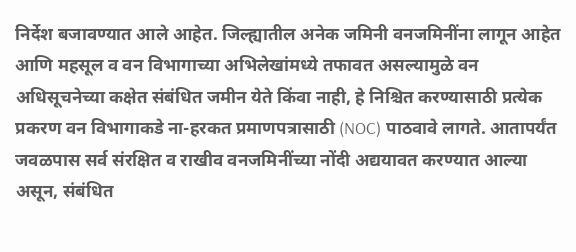निर्देश बजावण्यात आले आहेत. जिल्ह्यातील अनेक जमिनी वनजमिनींना लागून आहेत आणि महसूल व वन विभागाच्या अभिलेखांमध्ये तफावत असल्यामुळे वन अधिसूचनेच्या कक्षेत संबंधित जमीन येते किंवा नाही, हे निश्चित करण्यासाठी प्रत्येक प्रकरण वन विभागाकडे ना-हरकत प्रमाणपत्रासाठी (NOC) पाठवावे लागते. आतापर्यंत जवळपास सर्व संरक्षित व राखीव वनजमिनींच्या नोंदी अद्ययावत करण्यात आल्या असून, संबंधित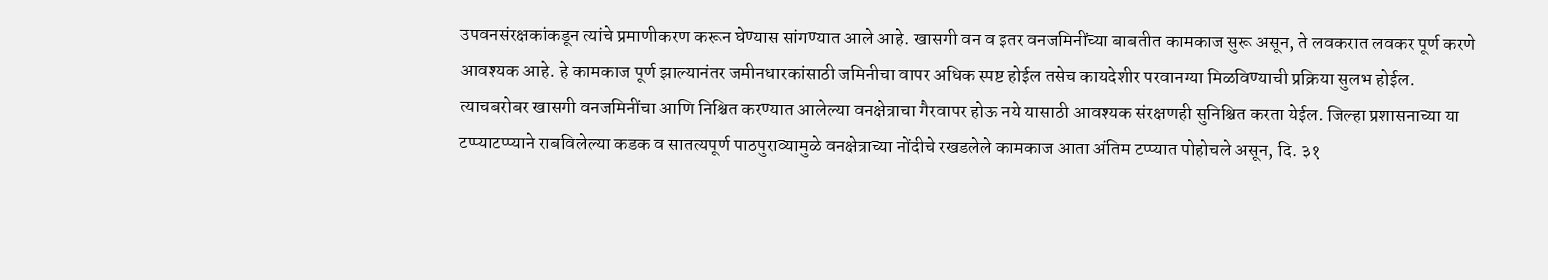उपवनसंरक्षकांकडून त्यांचे प्रमाणीकरण करून घेण्यास सांगण्यात आले आहे. खासगी वन व इतर वनजमिनींच्या बाबतीत कामकाज सुरू असून, ते लवकरात लवकर पूर्ण करणे आवश्यक आहे. हे कामकाज पूर्ण झाल्यानंतर जमीनधारकांसाठी जमिनीचा वापर अधिक स्पष्ट होईल तसेच कायदेशीर परवानग्या मिळविण्याची प्रक्रिया सुलभ होईल. त्याचबरोबर खासगी वनजमिनींचा आणि निश्चित करण्यात आलेल्या वनक्षेत्राचा गैरवापर होऊ नये यासाठी आवश्यक संरक्षणही सुनिश्चित करता येईल. जिल्हा प्रशासनाच्या या टप्प्याटप्प्याने राबविलेल्या कडक व सातत्यपूर्ण पाठपुराव्यामुळे वनक्षेत्राच्या नोंदीचे रखडलेले कामकाज आता अंतिम टप्प्यात पोहोचले असून, दि. ३१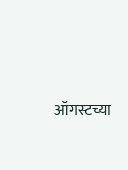ऑगस्टच्या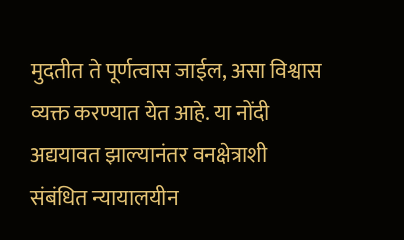मुदतीत ते पूर्णत्वास जाईल, असा विश्वास व्यक्त करण्यात येत आहे. या नोंदी अद्ययावत झाल्यानंतर वनक्षेत्राशी संबंधित न्यायालयीन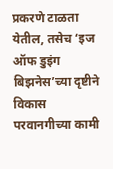प्रकरणे टाळता येतील, तसेच ‘इज ऑफ डुइंग बिझनेस’च्या दृष्टीने विकास परवानगीच्या कामी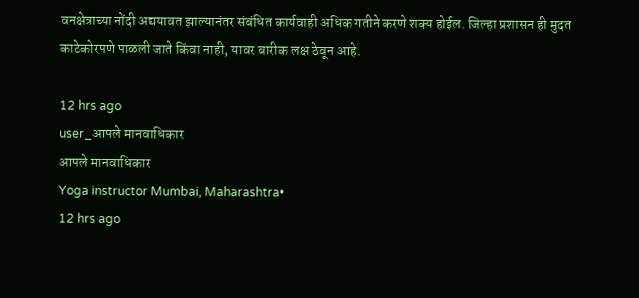वनक्षेत्राच्या नोंदी अद्ययावत झाल्यानंतर संबंधित कार्यवाही अधिक गतीने करणे शक्य होईल. जिल्हा प्रशासन ही मुदत काटेकोरपणे पाळली जाते किंवा नाही, यावर बारीक लक्ष ठेवून आहे.

12 hrs ago
user_आपले मानवाधिकार
आपले मानवाधिकार
Yoga instructor Mumbai, Maharashtra•
12 hrs ago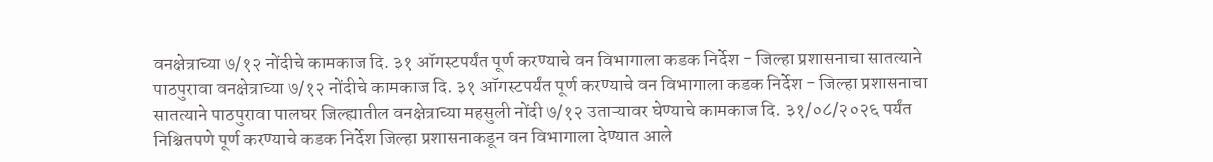वनक्षेत्राच्या ७/१२ नोंदीचे कामकाज दि. ३१ ऑगस्टपर्यंत पूर्ण करण्याचे वन विभागाला कडक निर्देश - जिल्हा प्रशासनाचा सातत्याने पाठपुरावा वनक्षेत्राच्या ७/१२ नोंदीचे कामकाज दि. ३१ ऑगस्टपर्यंत पूर्ण करण्याचे वन विभागाला कडक निर्देश - जिल्हा प्रशासनाचा सातत्याने पाठपुरावा पालघर जिल्ह्यातील वनक्षेत्राच्या महसुली नोंदी ७/१२ उताऱ्यावर घेण्याचे कामकाज दि. ३१/०८/२०२६ पर्यंत निश्चितपणे पूर्ण करण्याचे कडक निर्देश जिल्हा प्रशासनाकडून वन विभागाला देण्यात आले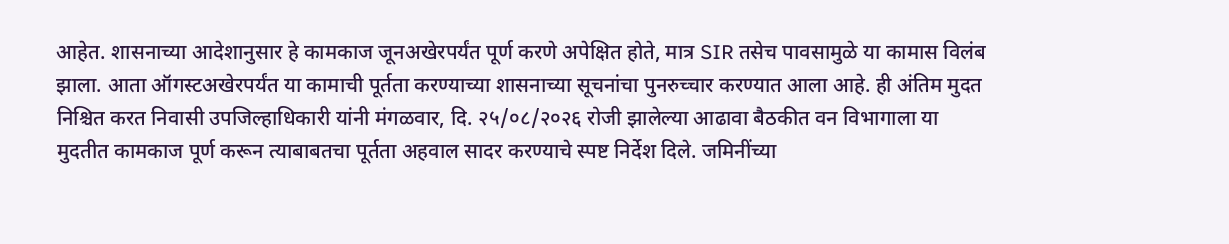आहेत. शासनाच्या आदेशानुसार हे कामकाज जूनअखेरपर्यंत पूर्ण करणे अपेक्षित होते, मात्र SIR तसेच पावसामुळे या कामास विलंब झाला. आता ऑगस्टअखेरपर्यंत या कामाची पूर्तता करण्याच्या शासनाच्या सूचनांचा पुनरुच्चार करण्यात आला आहे. ही अंतिम मुदत निश्चित करत निवासी उपजिल्हाधिकारी यांनी मंगळवार, दि. २५/०८/२०२६ रोजी झालेल्या आढावा बैठकीत वन विभागाला या मुदतीत कामकाज पूर्ण करून त्याबाबतचा पूर्तता अहवाल सादर करण्याचे स्पष्ट निर्देश दिले. जमिनींच्या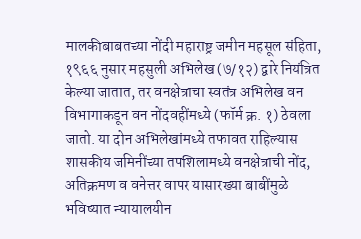मालकीबाबतच्या नोंदी महाराष्ट्र जमीन महसूल संहिता, १९६६ नुसार महसुली अभिलेख (७/१२) द्वारे नियंत्रित केल्या जातात, तर वनक्षेत्राचा स्वतंत्र अभिलेख वन विभागाकडून वन नोंदवहींमध्ये (फॉर्म क्र. १) ठेवला जातो. या दोन अभिलेखांमध्ये तफावत राहिल्यास शासकीय जमिनींच्या तपशिलामध्ये वनक्षेत्राची नोंद, अतिक्रमण व वनेत्तर वापर यासारख्या बाबींमुळे भविष्यात न्यायालयीन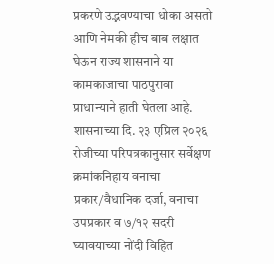प्रकरणे उद्भवण्याचा धोका असतो आणि नेमकी हीच बाब लक्षात घेऊन राज्य शासनाने या कामकाजाचा पाठपुरावा प्राधान्याने हाती घेतला आहे. शासनाच्या दि. २३ एप्रिल २०२६ रोजीच्या परिपत्रकानुसार सर्वेक्षण क्रमांकनिहाय वनाचा प्रकार/वैधानिक दर्जा, वनाचा उपप्रकार व ७/१२ सदरी घ्यावयाच्या नोंदी विहित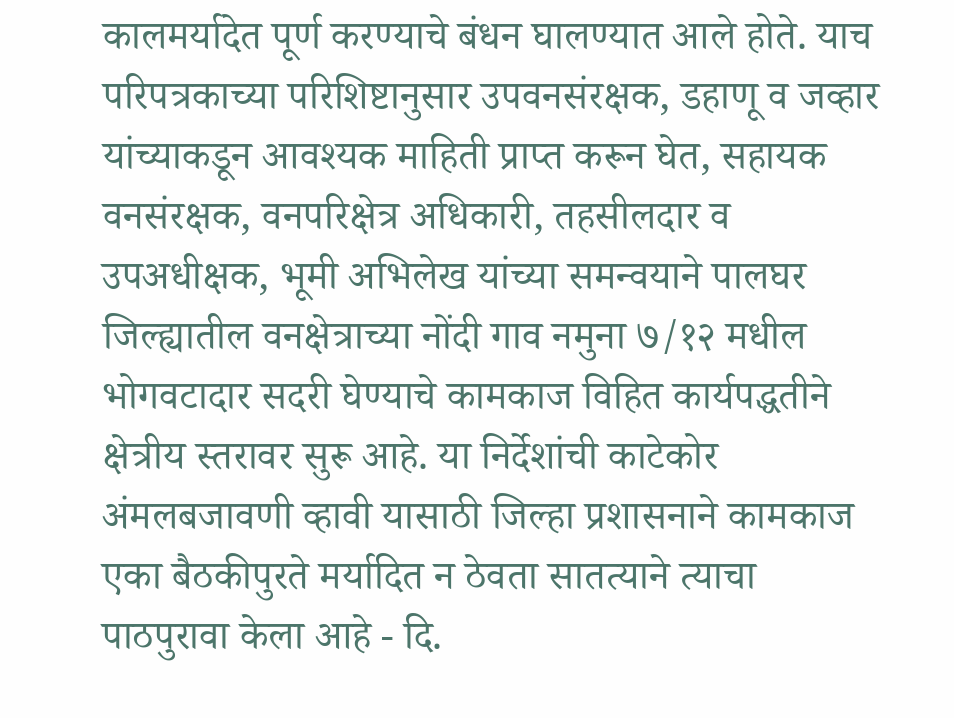कालमर्यादेत पूर्ण करण्याचे बंधन घालण्यात आले होते. याच परिपत्रकाच्या परिशिष्टानुसार उपवनसंरक्षक, डहाणू व जव्हार यांच्याकडून आवश्यक माहिती प्राप्त करून घेत, सहायक वनसंरक्षक, वनपरिक्षेत्र अधिकारी, तहसीलदार व उपअधीक्षक, भूमी अभिलेख यांच्या समन्वयाने पालघर जिल्ह्यातील वनक्षेत्राच्या नोंदी गाव नमुना ७/१२ मधील भोगवटादार सदरी घेण्याचे कामकाज विहित कार्यपद्धतीने क्षेत्रीय स्तरावर सुरू आहे. या निर्देशांची काटेकोर अंमलबजावणी व्हावी यासाठी जिल्हा प्रशासनाने कामकाज एका बैठकीपुरते मर्यादित न ठेवता सातत्याने त्याचा पाठपुरावा केला आहे - दि.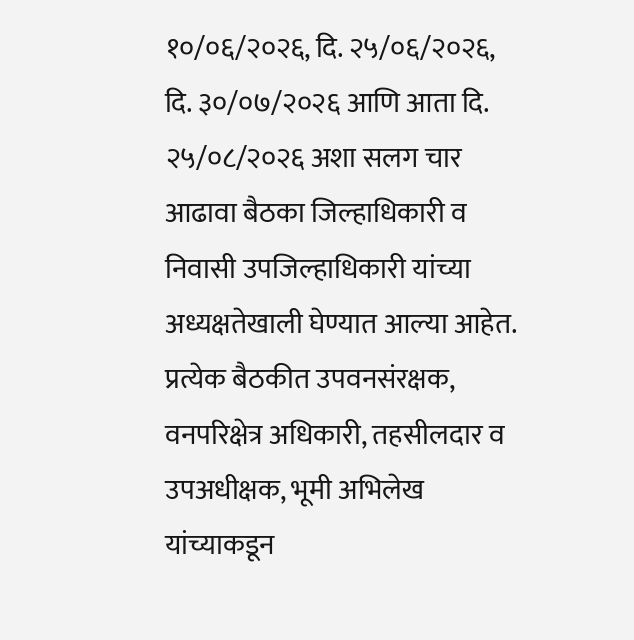१०/०६/२०२६, दि. २५/०६/२०२६, दि. ३०/०७/२०२६ आणि आता दि. २५/०८/२०२६ अशा सलग चार आढावा बैठका जिल्हाधिकारी व निवासी उपजिल्हाधिकारी यांच्या अध्यक्षतेखाली घेण्यात आल्या आहेत. प्रत्येक बैठकीत उपवनसंरक्षक, वनपरिक्षेत्र अधिकारी, तहसीलदार व उपअधीक्षक, भूमी अभिलेख यांच्याकडून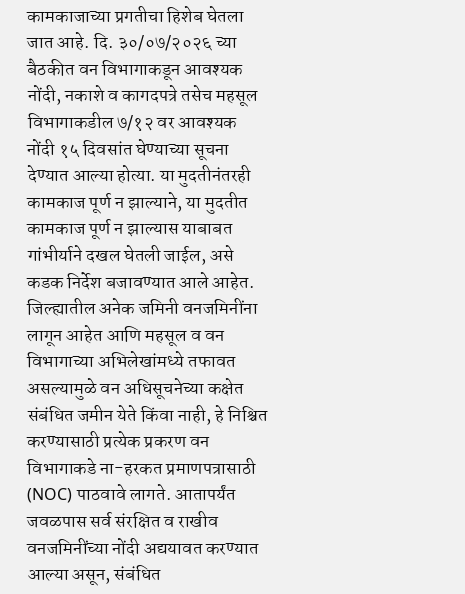कामकाजाच्या प्रगतीचा हिशेब घेतला जात आहे. दि. ३०/०७/२०२६ च्या बैठकीत वन विभागाकडून आवश्यक नोंदी, नकाशे व कागदपत्रे तसेच महसूल विभागाकडील ७/१२ वर आवश्यक नोंदी १५ दिवसांत घेण्याच्या सूचना देण्यात आल्या होत्या. या मुदतीनंतरही कामकाज पूर्ण न झाल्याने, या मुदतीत कामकाज पूर्ण न झाल्यास याबाबत गांभीर्याने दखल घेतली जाईल, असे कडक निर्देश बजावण्यात आले आहेत. जिल्ह्यातील अनेक जमिनी वनजमिनींना लागून आहेत आणि महसूल व वन विभागाच्या अभिलेखांमध्ये तफावत असल्यामुळे वन अधिसूचनेच्या कक्षेत संबंधित जमीन येते किंवा नाही, हे निश्चित करण्यासाठी प्रत्येक प्रकरण वन विभागाकडे ना-हरकत प्रमाणपत्रासाठी (NOC) पाठवावे लागते. आतापर्यंत जवळपास सर्व संरक्षित व राखीव वनजमिनींच्या नोंदी अद्ययावत करण्यात आल्या असून, संबंधित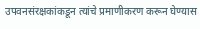उपवनसंरक्षकांकडून त्यांचे प्रमाणीकरण करून घेण्यास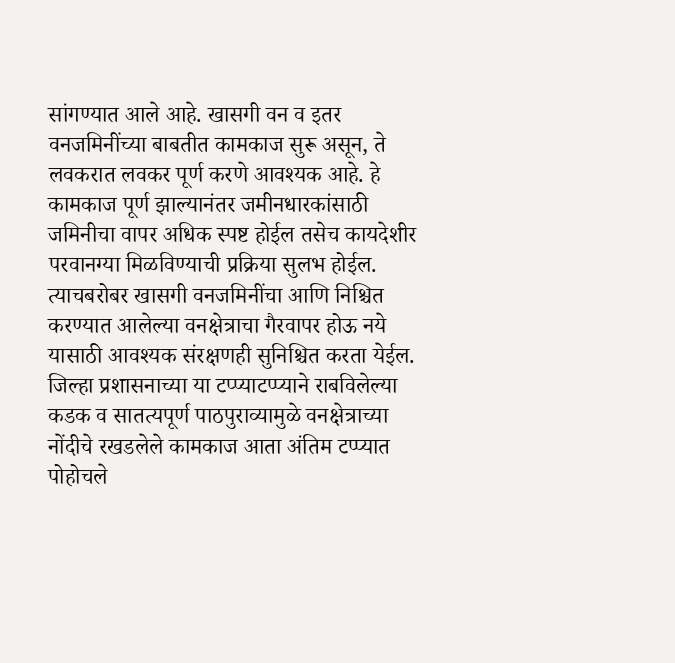सांगण्यात आले आहे. खासगी वन व इतर वनजमिनींच्या बाबतीत कामकाज सुरू असून, ते लवकरात लवकर पूर्ण करणे आवश्यक आहे. हे कामकाज पूर्ण झाल्यानंतर जमीनधारकांसाठी जमिनीचा वापर अधिक स्पष्ट होईल तसेच कायदेशीर परवानग्या मिळविण्याची प्रक्रिया सुलभ होईल. त्याचबरोबर खासगी वनजमिनींचा आणि निश्चित करण्यात आलेल्या वनक्षेत्राचा गैरवापर होऊ नये यासाठी आवश्यक संरक्षणही सुनिश्चित करता येईल. जिल्हा प्रशासनाच्या या टप्प्याटप्प्याने राबविलेल्या कडक व सातत्यपूर्ण पाठपुराव्यामुळे वनक्षेत्राच्या नोंदीचे रखडलेले कामकाज आता अंतिम टप्प्यात पोहोचले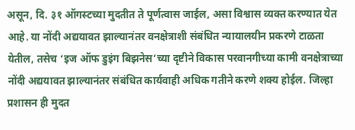असून, दि. ३१ ऑगस्टच्या मुदतीत ते पूर्णत्वास जाईल, असा विश्वास व्यक्त करण्यात येत आहे. या नोंदी अद्ययावत झाल्यानंतर वनक्षेत्राशी संबंधित न्यायालयीन प्रकरणे टाळता येतील, तसेच ‘इज ऑफ डुइंग बिझनेस’च्या दृष्टीने विकास परवानगीच्या कामी वनक्षेत्राच्या नोंदी अद्ययावत झाल्यानंतर संबंधित कार्यवाही अधिक गतीने करणे शक्य होईल. जिल्हा प्रशासन ही मुदत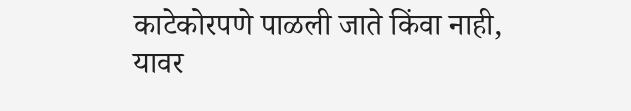काटेकोरपणे पाळली जाते किंवा नाही, यावर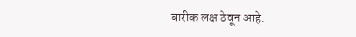बारीक लक्ष ठेवून आहे.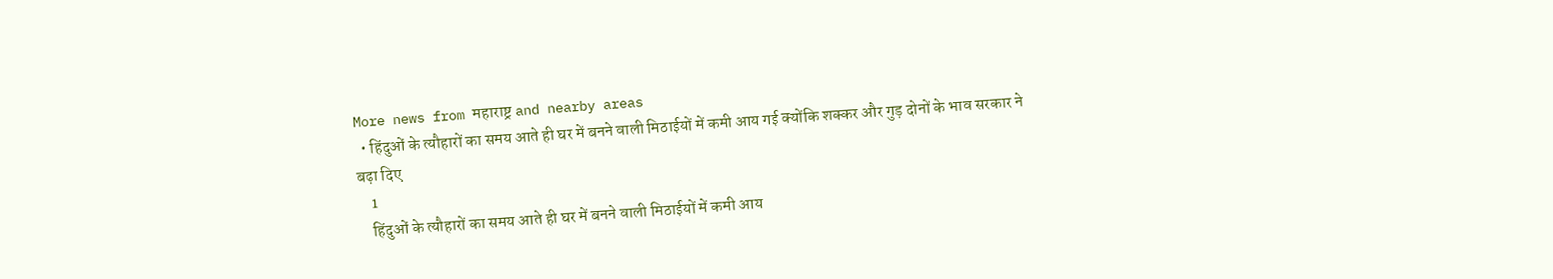More news from महाराष्ट्र and nearby areas
  • हिंदुओं के त्यौहारों का समय आते ही घर में बनने वाली मिठाईयों में कमी आय गई क्योंकि शक्कर और गुड़ दोनों के भाव सरकार ने बढ़ा दिए
    1
    हिंदुओं के त्यौहारों का समय आते ही घर में बनने वाली मिठाईयों में कमी आय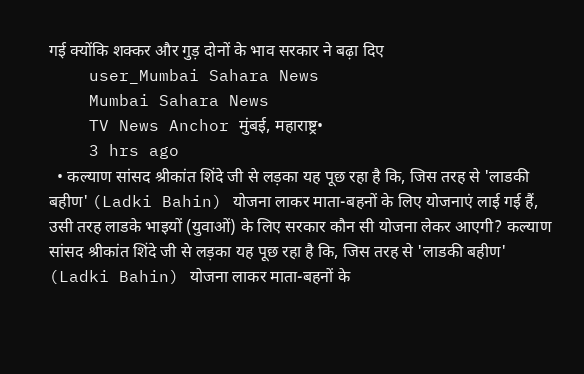गई क्योंकि शक्कर और गुड़ दोनों के भाव सरकार ने बढ़ा दिए
    user_Mumbai Sahara News
    Mumbai Sahara News
    TV News Anchor मुंबई, महाराष्ट्र•
    3 hrs ago
  • कल्याण सांसद श्रीकांत शिंदे जी से लड़का यह पूछ रहा है कि, जिस तरह से 'लाडकी बहीण' (Ladki Bahin) योजना लाकर माता-बहनों के लिए योजनाएं लाई गई हैं, उसी तरह लाडके भाइयों (युवाओं) के लिए सरकार कौन सी योजना लेकर आएगी? कल्याण सांसद श्रीकांत शिंदे जी से लड़का यह पूछ रहा है कि, जिस तरह से 'लाडकी बहीण' (Ladki Bahin) योजना लाकर माता-बहनों के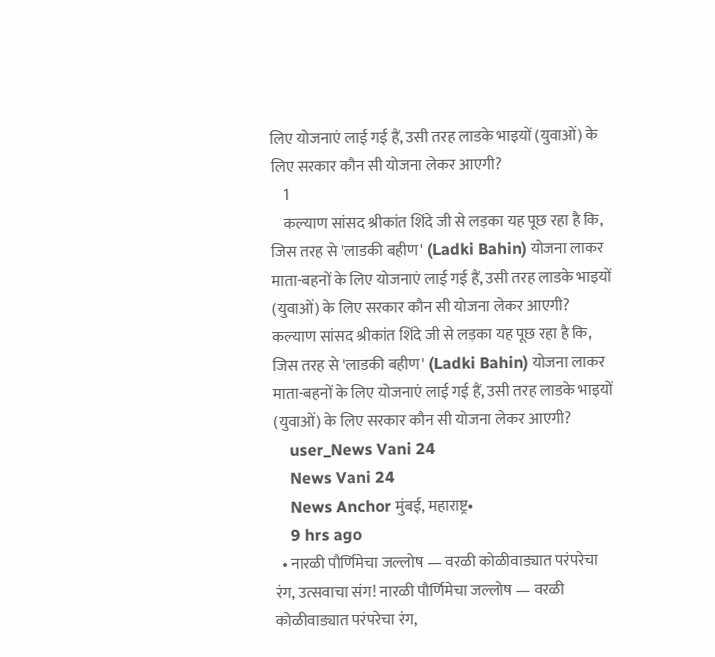लिए योजनाएं लाई गई हैं, उसी तरह लाडके भाइयों (युवाओं) के लिए सरकार कौन सी योजना लेकर आएगी?
    1
    कल्याण सांसद श्रीकांत शिंदे जी से लड़का यह पूछ रहा है कि, जिस तरह से 'लाडकी बहीण' (Ladki Bahin) योजना लाकर माता-बहनों के लिए योजनाएं लाई गई हैं, उसी तरह लाडके भाइयों (युवाओं) के लिए सरकार कौन सी योजना लेकर आएगी?
कल्याण सांसद श्रीकांत शिंदे जी से लड़का यह पूछ रहा है कि, जिस तरह से 'लाडकी बहीण' (Ladki Bahin) योजना लाकर माता-बहनों के लिए योजनाएं लाई गई हैं, उसी तरह लाडके भाइयों (युवाओं) के लिए सरकार कौन सी योजना लेकर आएगी?
    user_News Vani 24
    News Vani 24
    News Anchor मुंबई, महाराष्ट्र•
    9 hrs ago
  • नारळी पौर्णिमेचा जल्लोष — वरळी कोळीवाड्यात परंपरेचा रंग, उत्सवाचा संग! नारळी पौर्णिमेचा जल्लोष — वरळी कोळीवाड्यात परंपरेचा रंग,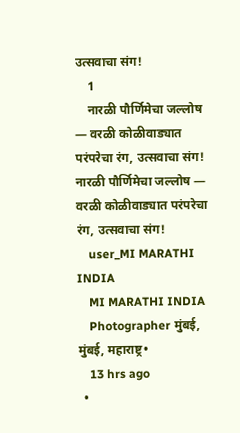उत्सवाचा संग!
    1
    नारळी पौर्णिमेचा जल्लोष — वरळी कोळीवाड्यात परंपरेचा रंग, उत्सवाचा संग!
नारळी पौर्णिमेचा जल्लोष — वरळी कोळीवाड्यात परंपरेचा रंग, उत्सवाचा संग!
    user_MI MARATHI INDIA
    MI MARATHI INDIA
    Photographer मुंबई, मुंबई, महाराष्ट्र•
    13 hrs ago
  •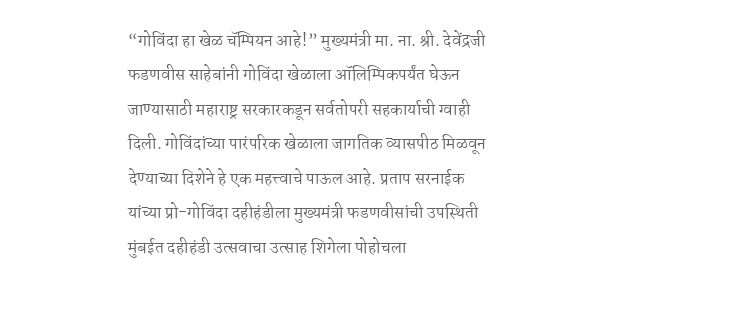“गोविंदा हा खेळ चॅम्पियन आहे!” मुख्यमंत्री मा. ना. श्री. देवेंद्रजी फडणवीस साहेबांनी गोविंदा खेळाला ऑलिम्पिकपर्यंत घेऊन जाण्यासाठी महाराष्ट्र सरकारकडून सर्वतोपरी सहकार्याची ग्वाही दिली. गोविंदांच्या पारंपरिक खेळाला जागतिक व्यासपीठ मिळवून देण्याच्या दिशेने हे एक महत्त्वाचे पाऊल आहे. प्रताप सरनाईक यांच्या प्रो-गोविंदा दहीहंडीला मुख्यमंत्री फडणवीसांची उपस्थिती मुंबईत दहीहंडी उत्सवाचा उत्साह शिगेला पोहोचला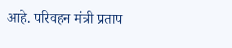आहे. परिवहन मंत्री प्रताप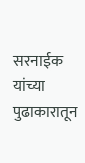सरनाईक यांच्या पुढाकारातून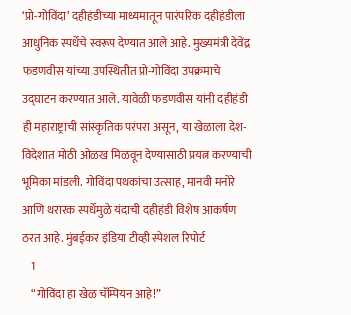‘प्रो-गोविंदा’ दहीहंडीच्या माध्यमातून पारंपरिक दहीहंडीला आधुनिक स्पर्धेचे स्वरूप देण्यात आले आहे. मुख्यमंत्री देवेंद्र फडणवीस यांच्या उपस्थितीत प्रो-गोविंदा उपक्रमाचे उद्घाटन करण्यात आले. यावेळी फडणवीस यांनी दहीहंडी ही महाराष्ट्राची सांस्कृतिक परंपरा असून, या खेळाला देश-विदेशात मोठी ओळख मिळवून देण्यासाठी प्रयत्न करण्याची भूमिका मांडली. गोविंदा पथकांचा उत्साह, मानवी मनोरे आणि थरारक स्पर्धेमुळे यंदाची दहीहंडी विशेष आकर्षण ठरत आहे. मुंबईकर इंडिया टीव्ही स्पेशल रिपोर्ट
    1
    “गोविंदा हा खेळ चॅम्पियन आहे!”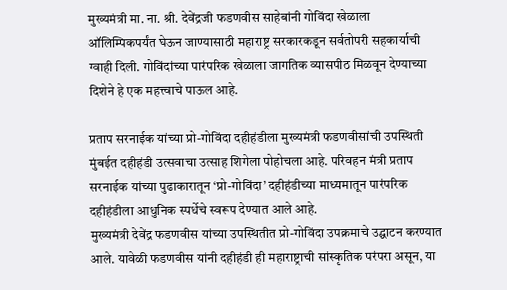मुख्यमंत्री मा. ना. श्री. देवेंद्रजी फडणवीस साहेबांनी गोविंदा खेळाला ऑलिम्पिकपर्यंत घेऊन जाण्यासाठी महाराष्ट्र सरकारकडून सर्वतोपरी सहकार्याची ग्वाही दिली. गोविंदांच्या पारंपरिक खेळाला जागतिक व्यासपीठ मिळवून देण्याच्या दिशेने हे एक महत्त्वाचे पाऊल आहे.

प्रताप सरनाईक यांच्या प्रो-गोविंदा दहीहंडीला मुख्यमंत्री फडणवीसांची उपस्थिती
मुंबईत दहीहंडी उत्सवाचा उत्साह शिगेला पोहोचला आहे. परिवहन मंत्री प्रताप सरनाईक यांच्या पुढाकारातून ‘प्रो-गोविंदा’ दहीहंडीच्या माध्यमातून पारंपरिक दहीहंडीला आधुनिक स्पर्धेचे स्वरूप देण्यात आले आहे.
मुख्यमंत्री देवेंद्र फडणवीस यांच्या उपस्थितीत प्रो-गोविंदा उपक्रमाचे उद्घाटन करण्यात आले. यावेळी फडणवीस यांनी दहीहंडी ही महाराष्ट्राची सांस्कृतिक परंपरा असून, या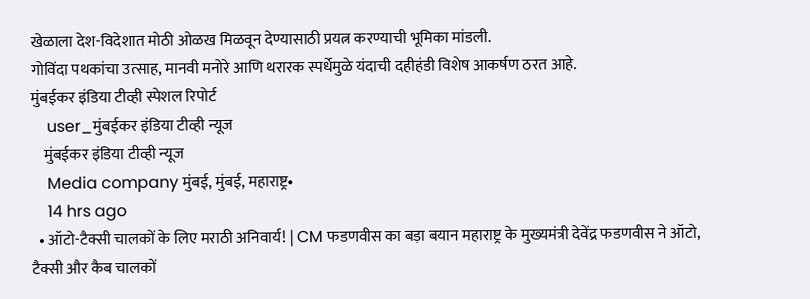खेळाला देश-विदेशात मोठी ओळख मिळवून देण्यासाठी प्रयत्न करण्याची भूमिका मांडली.
गोविंदा पथकांचा उत्साह, मानवी मनोरे आणि थरारक स्पर्धेमुळे यंदाची दहीहंडी विशेष आकर्षण ठरत आहे.
मुंबईकर इंडिया टीव्ही स्पेशल रिपोर्ट
    user_मुंबईकर इंडिया टीव्ही न्यूज
    मुंबईकर इंडिया टीव्ही न्यूज
    Media company मुंबई, मुंबई, महाराष्ट्र•
    14 hrs ago
  • ऑटो-टैक्सी चालकों के लिए मराठी अनिवार्य! | CM फडणवीस का बड़ा बयान महाराष्ट्र के मुख्यमंत्री देवेंद्र फडणवीस ने ऑटो, टैक्सी और कैब चालकों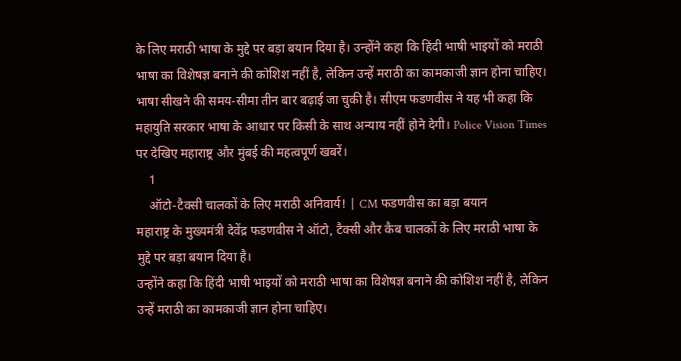के लिए मराठी भाषा के मुद्दे पर बड़ा बयान दिया है। उन्होंने कहा कि हिंदी भाषी भाइयों को मराठी भाषा का विशेषज्ञ बनाने की कोशिश नहीं है, लेकिन उन्हें मराठी का कामकाजी ज्ञान होना चाहिए। भाषा सीखने की समय-सीमा तीन बार बढ़ाई जा चुकी है। सीएम फडणवीस ने यह भी कहा कि महायुति सरकार भाषा के आधार पर किसी के साथ अन्याय नहीं होने देगी। Police Vision Times पर देखिए महाराष्ट्र और मुंबई की महत्वपूर्ण खबरें।
    1
    ऑटो-टैक्सी चालकों के लिए मराठी अनिवार्य! | CM फडणवीस का बड़ा बयान
महाराष्ट्र के मुख्यमंत्री देवेंद्र फडणवीस ने ऑटो, टैक्सी और कैब चालकों के लिए मराठी भाषा के मुद्दे पर बड़ा बयान दिया है।
उन्होंने कहा कि हिंदी भाषी भाइयों को मराठी भाषा का विशेषज्ञ बनाने की कोशिश नहीं है, लेकिन उन्हें मराठी का कामकाजी ज्ञान होना चाहिए।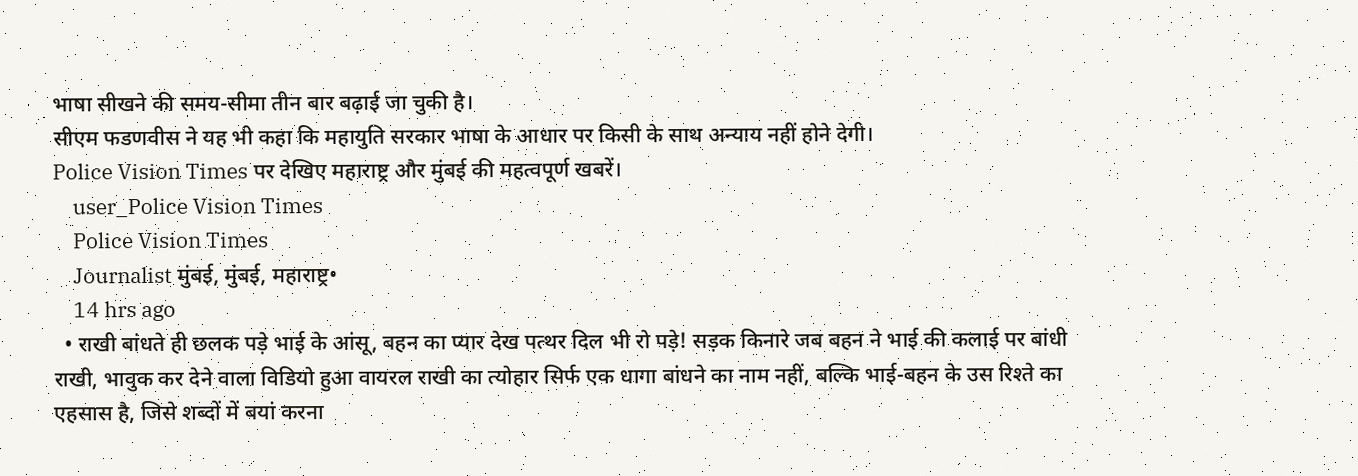भाषा सीखने की समय-सीमा तीन बार बढ़ाई जा चुकी है।
सीएम फडणवीस ने यह भी कहा कि महायुति सरकार भाषा के आधार पर किसी के साथ अन्याय नहीं होने देगी।
Police Vision Times पर देखिए महाराष्ट्र और मुंबई की महत्वपूर्ण खबरें।
    user_Police Vision Times
    Police Vision Times
    Journalist मुंबई, मुंबई, महाराष्ट्र•
    14 hrs ago
  • राखी बांधते ही छलक पड़े भाई के आंसू, बहन का प्यार देख पत्थर दिल भी रो पड़े! सड़क किनारे जब बहन ने भाई की कलाई पर बांधी राखी, भावुक कर देने वाला विडियो हुआ वायरल राखी का त्योहार सिर्फ एक धागा बांधने का नाम नहीं, बल्कि भाई-बहन के उस रिश्ते का एहसास है, जिसे शब्दों में बयां करना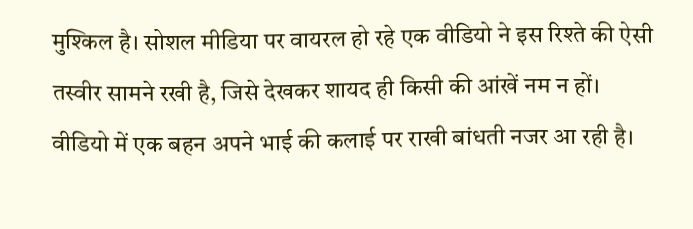मुश्किल है। सोशल मीडिया पर वायरल हो रहे एक वीडियो ने इस रिश्ते की ऐसी तस्वीर सामने रखी है, जिसे देखकर शायद ही किसी की आंखें नम न हों। वीडियो में एक बहन अपने भाई की कलाई पर राखी बांधती नजर आ रही है।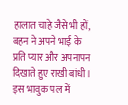हालात चाहे जैसे भी हों, बहन ने अपने भाई के प्रति प्यार और अपनापन दिखाते हुए राखी बांधी। इस भावुक पल में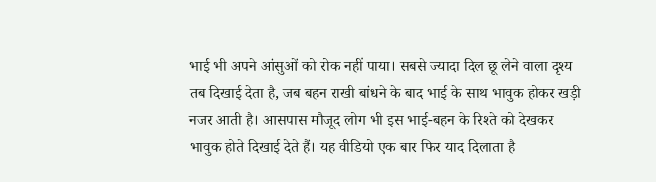भाई भी अपने आंसुओं को रोक नहीं पाया। सबसे ज्यादा दिल छू लेने वाला दृश्य तब दिखाई देता है, जब बहन राखी बांधने के बाद भाई के साथ भावुक होकर खड़ी नजर आती है। आसपास मौजूद लोग भी इस भाई-बहन के रिश्ते को देखकर भावुक होते दिखाई देते हैं। यह वीडियो एक बार फिर याद दिलाता है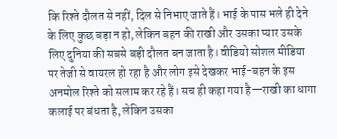कि रिश्ते दौलत से नहीं, दिल से निभाए जाते हैं। भाई के पास भले ही देने के लिए कुछ बड़ा न हो, लेकिन बहन की राखी और उसका प्यार उसके लिए दुनिया की सबसे बड़ी दौलत बन जाता है। वीडियो सोशल मीडिया पर तेजी से वायरल हो रहा है और लोग इसे देखकर भाई-बहन के इस अनमोल रिश्ते को सलाम कर रहे हैं। सच ही कहा गया है—राखी का धागा कलाई पर बंधता है, लेकिन उसका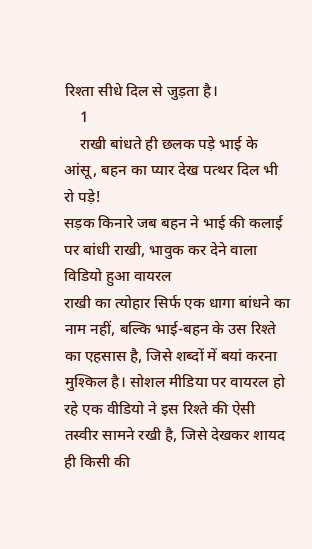रिश्ता सीधे दिल से जुड़ता है।
    1
    राखी बांधते ही छलक पड़े भाई के आंसू, बहन का प्यार देख पत्थर दिल भी रो पड़े!
सड़क किनारे जब बहन ने भाई की कलाई पर बांधी राखी, भावुक कर देने वाला विडियो हुआ वायरल
राखी का त्योहार सिर्फ एक धागा बांधने का नाम नहीं, बल्कि भाई-बहन के उस रिश्ते का एहसास है, जिसे शब्दों में बयां करना मुश्किल है। सोशल मीडिया पर वायरल हो रहे एक वीडियो ने इस रिश्ते की ऐसी तस्वीर सामने रखी है, जिसे देखकर शायद ही किसी की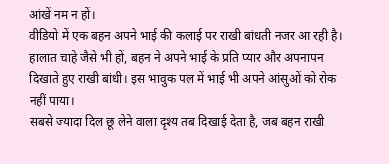आंखें नम न हों।
वीडियो में एक बहन अपने भाई की कलाई पर राखी बांधती नजर आ रही है। हालात चाहे जैसे भी हों, बहन ने अपने भाई के प्रति प्यार और अपनापन दिखाते हुए राखी बांधी। इस भावुक पल में भाई भी अपने आंसुओं को रोक नहीं पाया।
सबसे ज्यादा दिल छू लेने वाला दृश्य तब दिखाई देता है, जब बहन राखी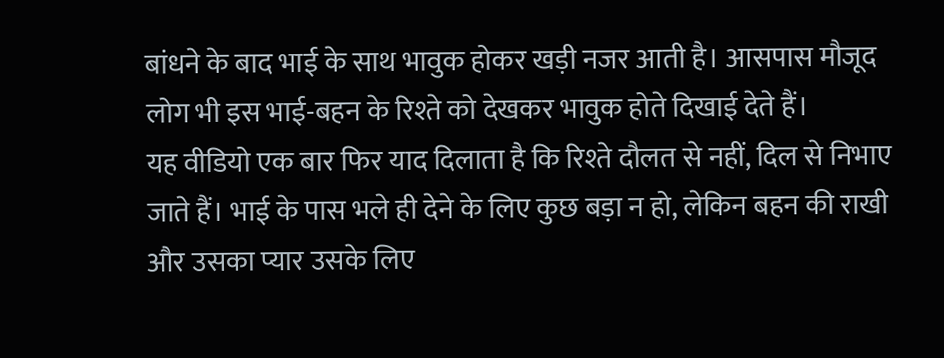बांधने के बाद भाई के साथ भावुक होकर खड़ी नजर आती है। आसपास मौजूद लोग भी इस भाई-बहन के रिश्ते को देखकर भावुक होते दिखाई देते हैं।
यह वीडियो एक बार फिर याद दिलाता है कि रिश्ते दौलत से नहीं, दिल से निभाए जाते हैं। भाई के पास भले ही देने के लिए कुछ बड़ा न हो, लेकिन बहन की राखी और उसका प्यार उसके लिए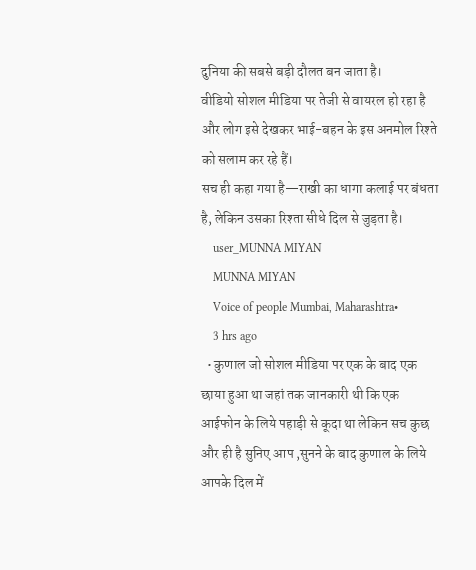दुनिया की सबसे बड़ी दौलत बन जाता है।
वीडियो सोशल मीडिया पर तेजी से वायरल हो रहा है और लोग इसे देखकर भाई-बहन के इस अनमोल रिश्ते को सलाम कर रहे हैं।
सच ही कहा गया है—राखी का धागा कलाई पर बंधता है, लेकिन उसका रिश्ता सीधे दिल से जुड़ता है।
    user_MUNNA MIYAN
    MUNNA MIYAN
    Voice of people Mumbai, Maharashtra•
    3 hrs ago
  • कुणाल जो सोशल मीडिया पर एक के बाद एक छाया हुआ था जहां तक जानकारी थी कि एक आईफोन के लिये पहाड़ी से कूदा था लेकिन सच कुछ और ही है सुनिए आप ,सुनने के बाद कुणाल के लिये आपके दिल में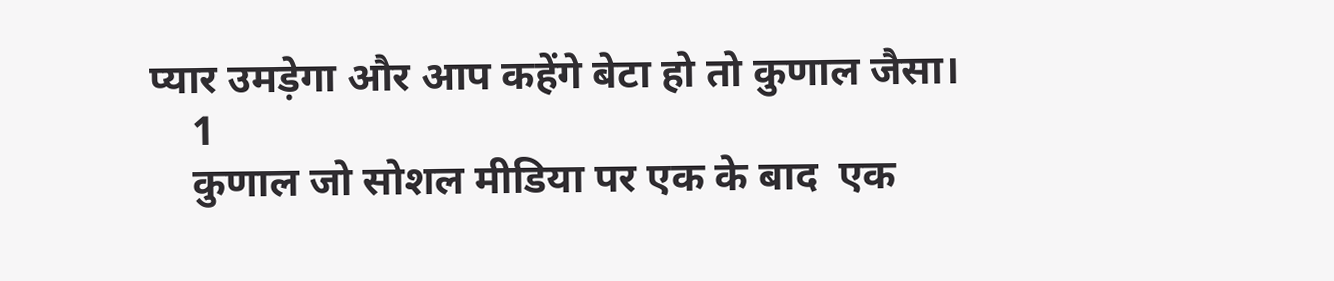प्यार उमड़ेगा और आप कहेंगे बेटा हो तो कुणाल जैसा।
    1
    कुणाल जो सोशल मीडिया पर एक के बाद  एक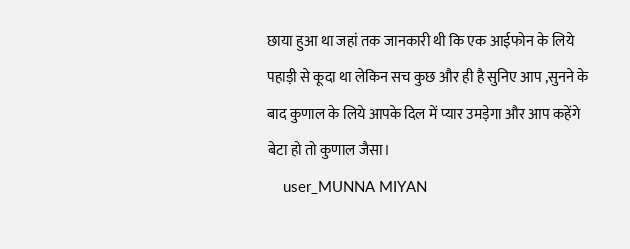छाया हुआ था जहां तक जानकारी थी कि एक आईफोन के लिये पहाड़ी से कूदा था लेकिन सच कुछ और ही है सुनिए आप ,सुनने के बाद कुणाल के लिये आपके दिल में प्यार उमड़ेगा और आप कहेंगे बेटा हो तो कुणाल जैसा।
    user_MUNNA MIYAN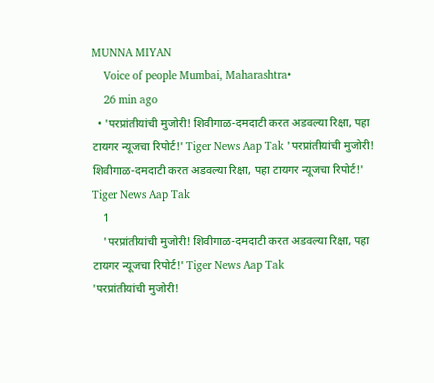MUNNA MIYAN
    Voice of people Mumbai, Maharashtra•
    26 min ago
  • 'परप्रांतीयांची मुजोरी! शिवीगाळ-दमदाटी करत अडवल्या रिक्षा, पहा टायगर न्यूजचा रिपोर्ट!' Tiger News Aap Tak 'परप्रांतीयांची मुजोरी! शिवीगाळ-दमदाटी करत अडवल्या रिक्षा, पहा टायगर न्यूजचा रिपोर्ट!' Tiger News Aap Tak
    1
    'परप्रांतीयांची मुजोरी! शिवीगाळ-दमदाटी करत अडवल्या रिक्षा, पहा टायगर न्यूजचा रिपोर्ट!' Tiger News Aap Tak
'परप्रांतीयांची मुजोरी!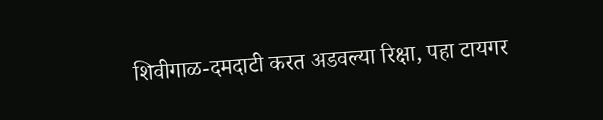शिवीगाळ-दमदाटी करत अडवल्या रिक्षा, पहा टायगर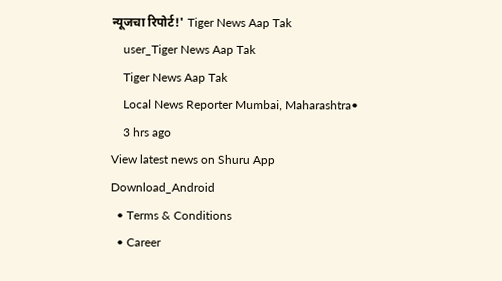न्यूजचा रिपोर्ट!' Tiger News Aap Tak
    user_Tiger News Aap Tak
    Tiger News Aap Tak
    Local News Reporter Mumbai, Maharashtra•
    3 hrs ago
View latest news on Shuru App
Download_Android
  • Terms & Conditions
  • Career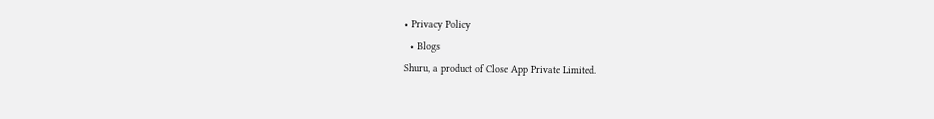• Privacy Policy
  • Blogs
Shuru, a product of Close App Private Limited.